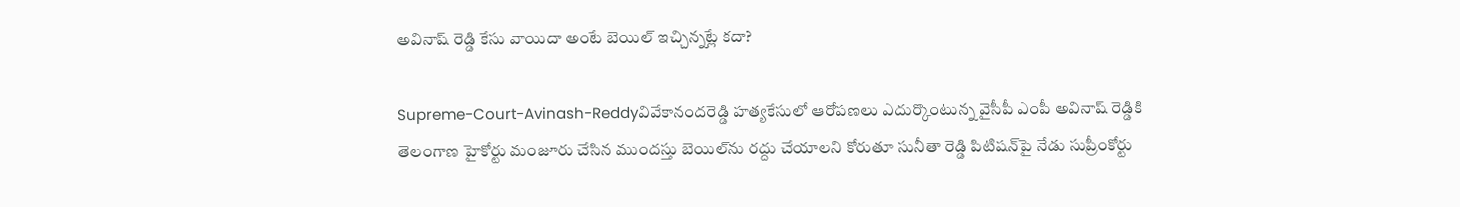అవినాష్ రెడ్డి కేసు వాయిదా అంటే బెయిల్‌ ఇచ్చిన్నట్లే కదా?

Supreme-Court-Avinash-Reddyవివేకానందరెడ్డి హత్యకేసులో ఆరోపణలు ఎదుర్కొంటున్న వైసీపీ ఎంపీ అవినాష్ రెడ్డికి తెలంగాణ హైకోర్టు మంజూరు చేసిన ముందస్తు బెయిల్‌ను రద్దు చేయాలని కోరుతూ సునీతా రెడ్డి పిటిషన్‌పై నేడు సుప్రీంకోర్టు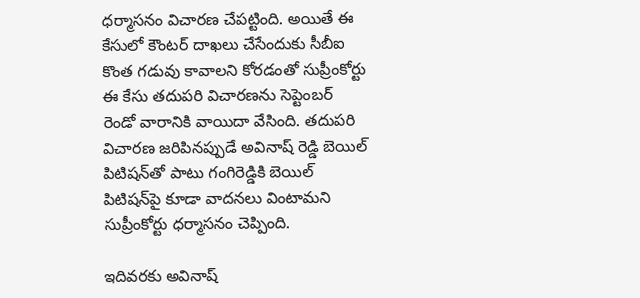ధర్మాసనం విచారణ చేపట్టింది. అయితే ఈ కేసులో కౌంటర్ దాఖలు చేసేందుకు సీబీఐ కొంత గడువు కావాలని కోరడంతో సుప్రీంకోర్టు ఈ కేసు తదుపరి విచారణను సెప్టెంబర్‌ రెండో వారానికి వాయిదా వేసింది. తదుపరి విచారణ జరిపినప్పుడే అవినాష్ రెడ్డి బెయిల్‌ పిటిషన్‌తో పాటు గంగిరెడ్డికి బెయిల్‌ పిటిషన్‌పై కూడా వాదనలు వింటామని సుప్రీంకోర్టు ధర్మాసనం చెప్పింది.

ఇదివరకు అవినాష్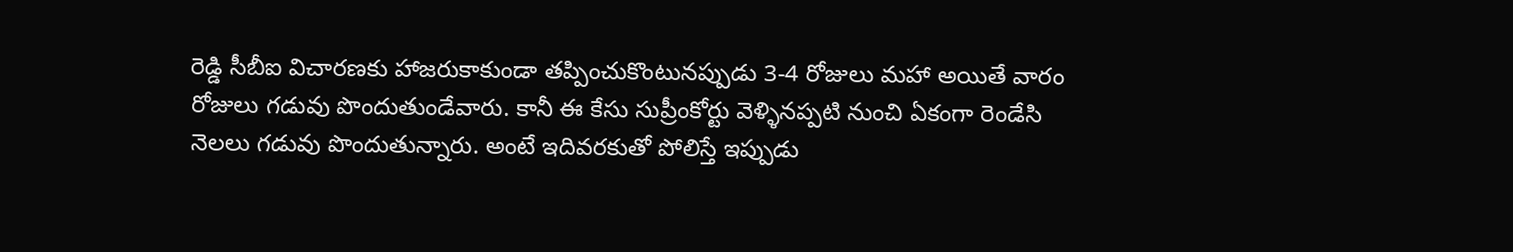రెడ్డి సీబీఐ విచారణకు హాజరుకాకుండా తప్పించుకొంటునప్పుడు 3-4 రోజులు మహా అయితే వారం రోజులు గడువు పొందుతుండేవారు. కానీ ఈ కేసు సుప్రీంకోర్టు వెళ్ళినప్పటి నుంచి ఏకంగా రెండేసి నెలలు గడువు పొందుతున్నారు. అంటే ఇదివరకుతో పోలిస్తే ఇప్పుడు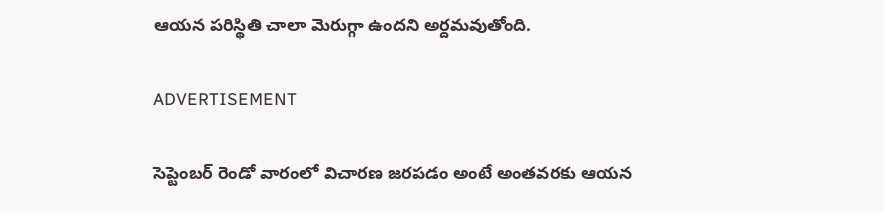ఆయన పరిస్థితి చాలా మెరుగ్గా ఉందని అర్దమవుతోంది.

ADVERTISEMENT

సెప్టెంబర్‌ రెండో వారంలో విచారణ జరపడం అంటే అంతవరకు ఆయన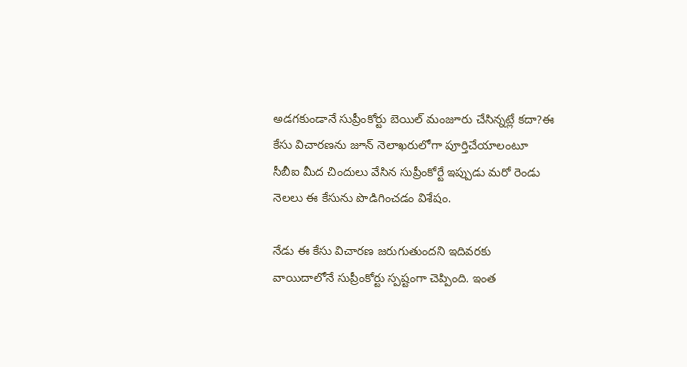అడగకుండానే సుప్రీంకోర్టు బెయిల్‌ మంజూరు చేసిన్నట్లే కదా?ఈ కేసు విచారణను జూన్ నెలాఖరులోగా పూర్తిచేయాలంటూ సీబీఐ మీద చిందులు వేసిన సుప్రీంకోర్టే ఇప్పుడు మరో రెండు నెలలు ఈ కేసును పొడిగించడం విశేషం.

నేడు ఈ కేసు విచారణ జరుగుతుందని ఇదివరకు వాయిదాలోనే సుప్రీంకోర్టు స్పష్టంగా చెప్పింది. ఇంత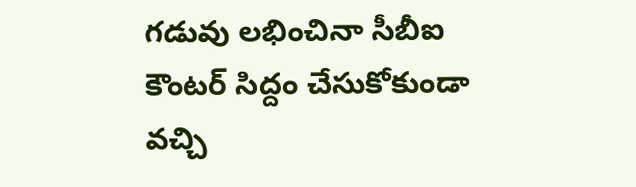గడువు లభించినా సీబీఐ కౌంటర్ సిద్దం చేసుకోకుండా వచ్చి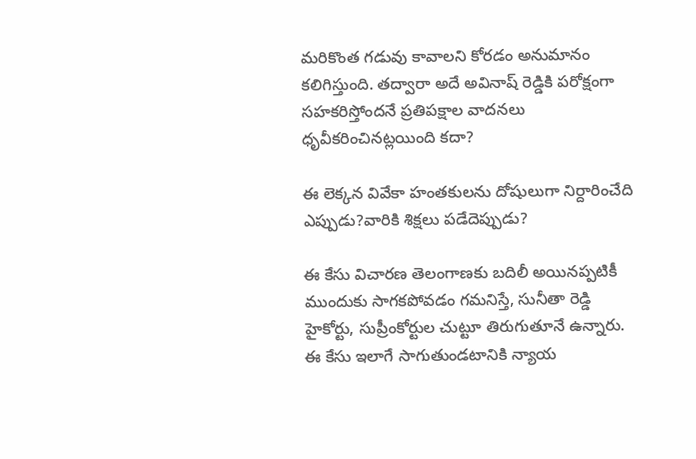మరికొంత గడువు కావాలని కోరడం అనుమానం కలిగిస్తుంది. తద్వారా అదే అవినాష్ రెడ్డికి పరోక్షంగా సహకరిస్తోందనే ప్రతిపక్షాల వాదనలు ధృవీకరించినట్లయింది కదా?

ఈ లెక్కన వివేకా హంతకులను దోషులుగా నిర్దారించేది ఎప్పుడు?వారికి శిక్షలు పడేదెప్పుడు?

ఈ కేసు విచారణ తెలంగాణకు బదిలీ అయినప్పటికీ ముందుకు సాగకపోవడం గమనిస్తే, సునీతా రెడ్డి హైకోర్టు, సుప్రీంకోర్టుల చుట్టూ తిరుగుతూనే ఉన్నారు. ఈ కేసు ఇలాగే సాగుతుండటానికి న్యాయ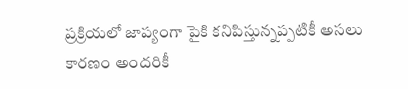ప్రక్రియలో జాప్యంగా పైకి కనిపిస్తున్నప్పటికీ అసలు కారణం అందరికీ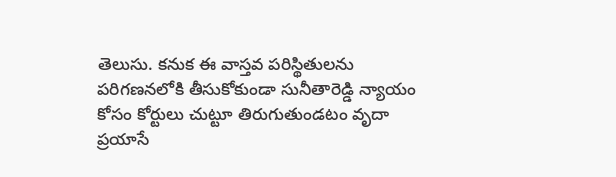తెలుసు. కనుక ఈ వాస్తవ పరిస్థితులను పరిగణనలోకి తీసుకోకుండా సునీతారెడ్డి న్యాయం కోసం కోర్టులు చుట్టూ తిరుగుతుండటం వృదా ప్రయాసే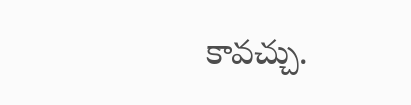కావచ్చు.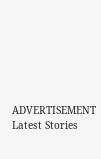ADVERTISEMENT
Latest Stories